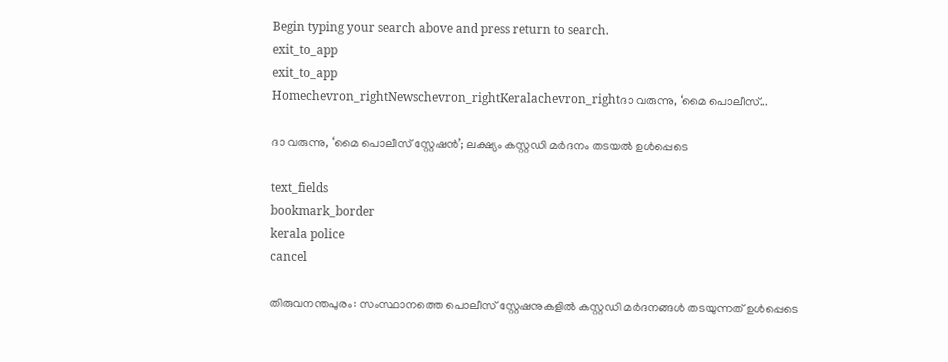Begin typing your search above and press return to search.
exit_to_app
exit_to_app
Homechevron_rightNewschevron_rightKeralachevron_rightദാ വരുന്നു, ‘മൈ പൊലീസ്...

ദാ വരുന്നു, ‘മൈ പൊലീസ് സ്റ്റേഷൻ’; ലക്ഷ്യം കസ്റ്റഡി മർദനം തടയൽ ഉൾപ്പെടെ

text_fields
bookmark_border
kerala police
cancel

തിരുവനന്തപുരം: സംസ്ഥാനത്തെ പൊലീസ് സ്റ്റേഷനുകളിൽ കസ്റ്റഡി മർദനങ്ങൾ തടയുന്നത് ഉൾപ്പെടെ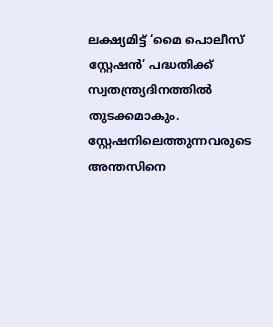ലക്ഷ്യമിട്ട് ‘മൈ പൊലീസ് സ്റ്റേഷൻ’ പദ്ധതിക്ക് സ്വതന്ത്ര്യദിനത്തിൽ തുടക്കമാകും. സ്റ്റേഷനിലെത്തുന്നവരുടെ അന്തസിനെ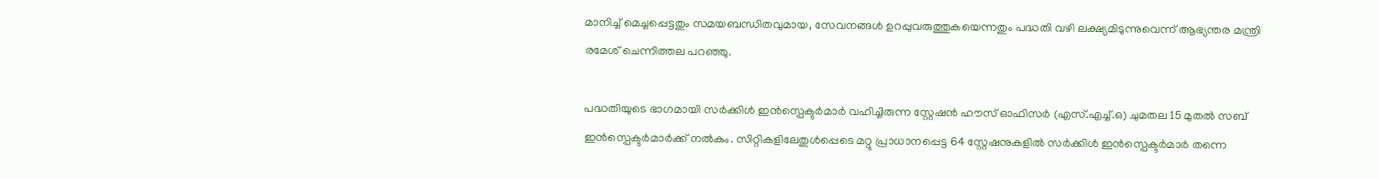മാനിച്ച് മെച്ചപ്പെട്ടതും സമയബന്ധിതവുമായ, സേവനങ്ങള്‍ ഉറപ്പുവരുത്തുകയെന്നതും പദ്ധതി വഴി ലക്ഷ്യമിടുന്നുവെന്ന് ആഭ്യന്തര മന്ത്രി രമേശ് ചെന്നിത്തല പറഞ്ഞു.

പദ്ധതിയുടെ ഭാഗമായി സർക്കിൾ ഇൻസ്പെക്ടർമാർ വഹിച്ചിരുന്ന സ്റ്റേഷൻ ഹൗസ് ഓഫിസർ (എസ്.എച്ച്.ഒ) ചുമതല 15 മുതൽ സബ് ഇൻസ്പെക്ടർമാർക്ക് നൽകും. സിറ്റികളിലേതുൾപ്പെടെ മറ്റു പ്രാധാനപ്പെട്ട 64 സ്റ്റേഷനുകളിൽ സർക്കിൾ ഇൻസ്പെക്ടർമാർ തന്നെ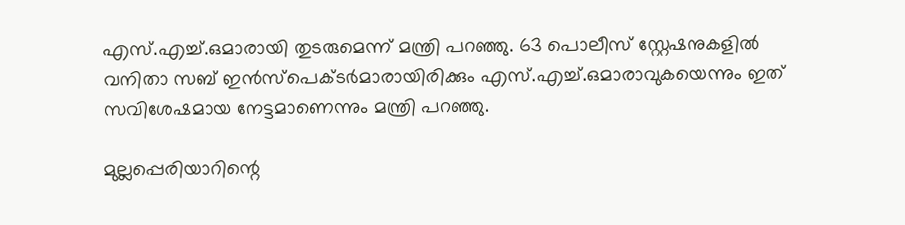എസ്.എച്ച്.ഒമാരായി തുടരുമെന്ന് മന്ത്രി പറഞ്ഞു. 63 പൊലീസ് സ്റ്റേഷനുകളിൽ വനിതാ സബ് ഇൻസ്പെക്ടർമാരായിരിക്കും എസ്.എച്ച്.ഒമാരാവുകയെന്നും ഇത് സവിശേഷമായ നേട്ടമാണെന്നും മന്ത്രി പറഞ്ഞു.

മുല്ലപ്പെരിയാറിന്റെ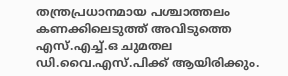തന്ത്രപ്രധാനമായ പശ്ചാത്തലം കണക്കിലെടുത്ത് അവിടുത്തെ എസ്.എച്ച്.ഒ ചുമതല ഡി.വൈ.എസ്.പിക്ക് ആയിരിക്കും.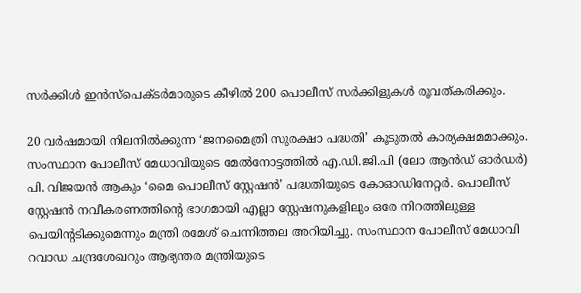സർക്കിൾ ഇൻസ്പെക്ടർമാരുടെ കീഴിൽ 200 പൊലീസ് സർക്കിളുകൾ രൂവത്കരിക്കും.

20 വർഷമായി നിലനിൽക്കുന്ന ‘ജനമൈത്രി സുരക്ഷാ പദ്ധതി’ കൂടുതൽ കാര്യക്ഷമമാക്കും. സംസ്ഥാന പോലീസ് മേധാവിയുടെ മേൽനോട്ടത്തിൽ എ.ഡി.ജി.പി (ലോ ആൻഡ് ഓർഡർ) പി. വിജയൻ ആകും ‘മൈ പൊലീസ് സ്റ്റേഷൻ’ പദ്ധതിയുടെ കോഓഡിനേറ്റർ. പൊലീസ് സ്റ്റേഷൻ നവീകരണത്തിന്‍റെ ഭാഗമായി എല്ലാ സ്റ്റേഷനുകളിലും ഒരേ നിറത്തിലുള്ള പെയിന്റടിക്കുമെന്നും മന്ത്രി രമേശ് ചെന്നിത്തല അറിയിച്ചു. സംസ്ഥാന പോലീസ് മേധാവി റവാഡ ചന്ദ്രശേഖറും ആഭ്യന്തര മന്ത്രിയുടെ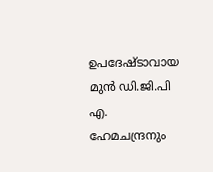ഉപദേഷ്ടാവായ മുൻ ഡി.ജി.പി എ. ഹേമചന്ദ്രനും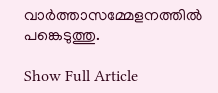വാർത്താസമ്മേളനത്തിൽ പങ്കെടുത്തു.

Show Full Article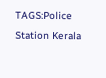TAGS:Police Station Kerala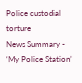Police custodial torture
News Summary - ‘My Police Station’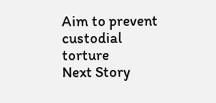Aim to prevent custodial torture
Next Story